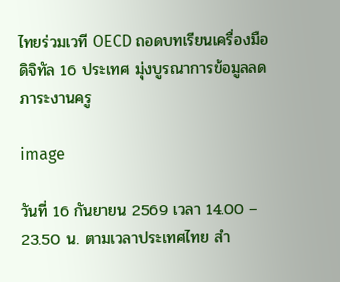ไทยร่วมเวที OECD ถอดบทเรียนเครื่องมือดิจิทัล 16 ประเทศ มุ่งบูรณาการข้อมูลลดภาระงานครู

image

วันที่ 16 กันยายน 2569 เวลา 14.00 – 23.50 น. ตามเวลาประเทศไทย สำ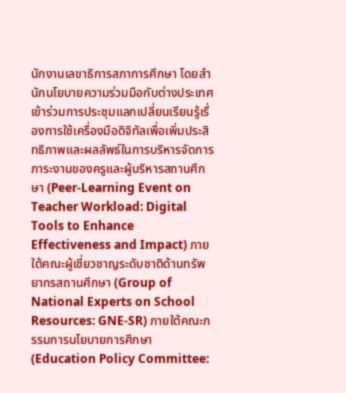นักงานเลขาธิการสภาการศึกษา โดยสำนักนโยบายความร่วมมือกับต่างประเทศ เข้าร่วมการประชุมแลกเปลี่ยนเรียนรู้เรื่องการใช้เครื่องมือดิจิทัลเพื่อเพิ่มประสิทธิภาพและผลลัพธ์ในการบริหารจัดการภาระงานของครูและผู้บริหารสถานศึกษา (Peer-Learning Event on Teacher Workload: Digital Tools to Enhance Effectiveness and Impact) ภายใต้คณะผู้เชี่ยวชาญระดับชาติด้านทรัพยากรสถานศึกษา (Group of National Experts on School Resources: GNE-SR) ภายใต้คณะกรรมการนโยบายการศึกษา (Education Policy Committee: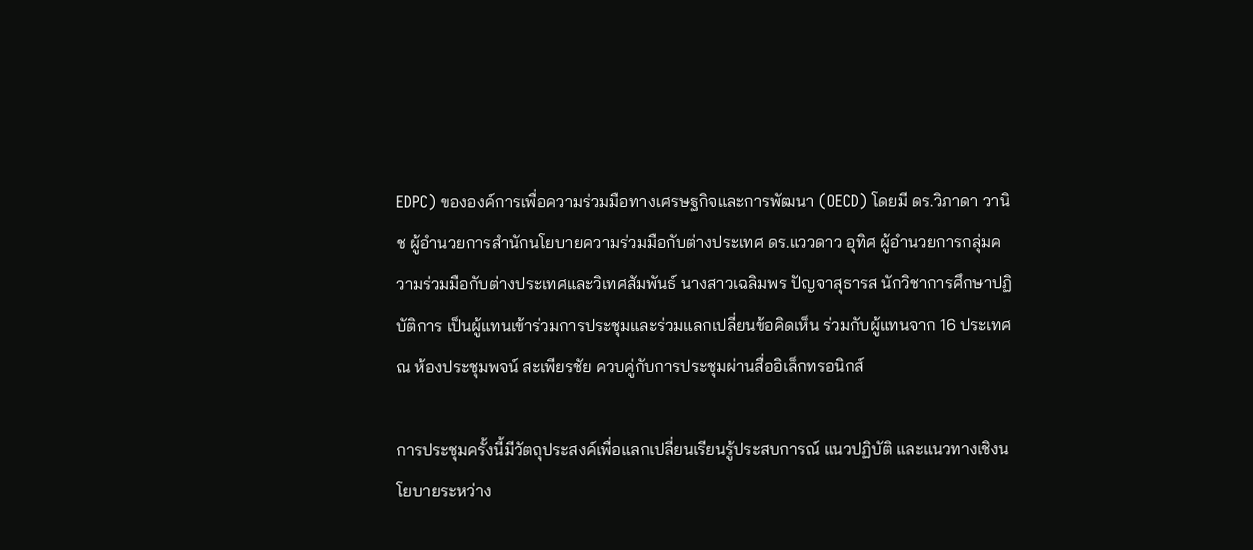EDPC) ขององค์การเพื่อความร่วมมือทางเศรษฐกิจและการพัฒนา (OECD) โดยมี ดร.วิภาดา วานิช ผู้อำนวยการสำนักนโยบายความร่วมมือกับต่างประเทศ ดร.แววดาว อุทิศ ผู้อำนวยการกลุ่มความร่วมมือกับต่างประเทศและวิเทศสัมพันธ์ นางสาวเฉลิมพร ปัญจาสุธารส นักวิชาการศึกษาปฏิบัติการ เป็นผู้แทนเข้าร่วมการประชุมและร่วมแลกเปลี่ยนข้อคิดเห็น ร่วมกับผู้แทนจาก 16 ประเทศ ณ ห้องประชุมพจน์ สะเพียรชัย ควบคู่กับการประชุมผ่านสื่ออิเล็กทรอนิกส์

การประชุมครั้งนี้มีวัตถุประสงค์เพื่อแลกเปลี่ยนเรียนรู้ประสบการณ์ แนวปฏิบัติ และแนวทางเชิงนโยบายระหว่าง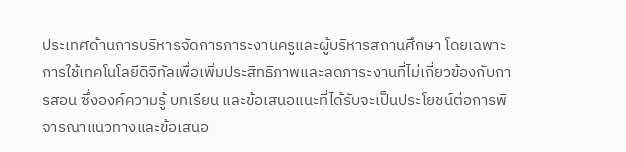ประเทศด้านการบริหารจัดการภาระงานครูและผู้บริหารสถานศึกษา โดยเฉพาะการใช้เทคโนโลยีดิจิทัลเพื่อเพิ่มประสิทธิภาพและลดภาระงานที่ไม่เกี่ยวข้องกับการสอน ซึ่งองค์ความรู้ บทเรียน และข้อเสนอแนะที่ได้รับจะเป็นประโยชน์ต่อการพิจารณาแนวทางและข้อเสนอ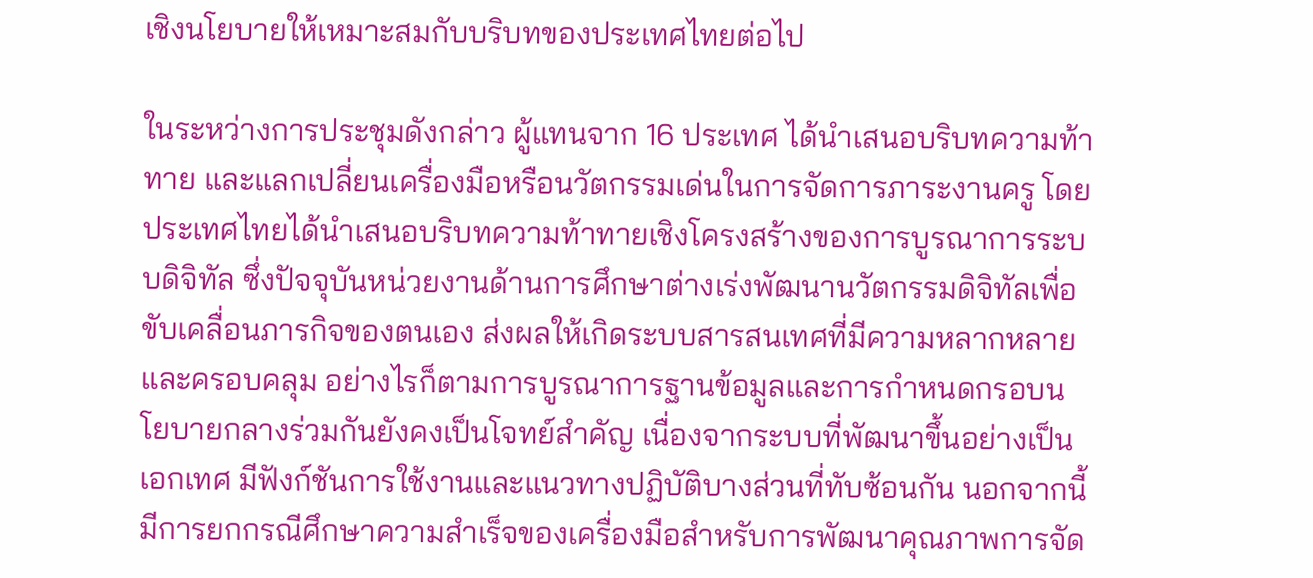เชิงนโยบายให้เหมาะสมกับบริบทของประเทศไทยต่อไป

ในระหว่างการประชุมดังกล่าว ผู้แทนจาก 16 ประเทศ ได้นำเสนอบริบทความท้าทาย และแลกเปลี่ยนเครื่องมือหรือนวัตกรรมเด่นในการจัดการภาระงานครู โดยประเทศไทยได้นำเสนอบริบทความท้าทายเชิงโครงสร้างของการบูรณาการระบบดิจิทัล ซึ่งปัจจุบันหน่วยงานด้านการศึกษาต่างเร่งพัฒนานวัตกรรมดิจิทัลเพื่อขับเคลื่อนภารกิจของตนเอง ส่งผลให้เกิดระบบสารสนเทศที่มีความหลากหลายและครอบคลุม อย่างไรก็ตามการบูรณาการฐานข้อมูลและการกำหนดกรอบนโยบายกลางร่วมกันยังคงเป็นโจทย์สำคัญ เนื่องจากระบบที่พัฒนาขึ้นอย่างเป็นเอกเทศ มีฟังก์ชันการใช้งานและแนวทางปฏิบัติบางส่วนที่ทับซ้อนกัน นอกจากนี้ มีการยกกรณีศึกษาความสำเร็จของเครื่องมือสำหรับการพัฒนาคุณภาพการจัด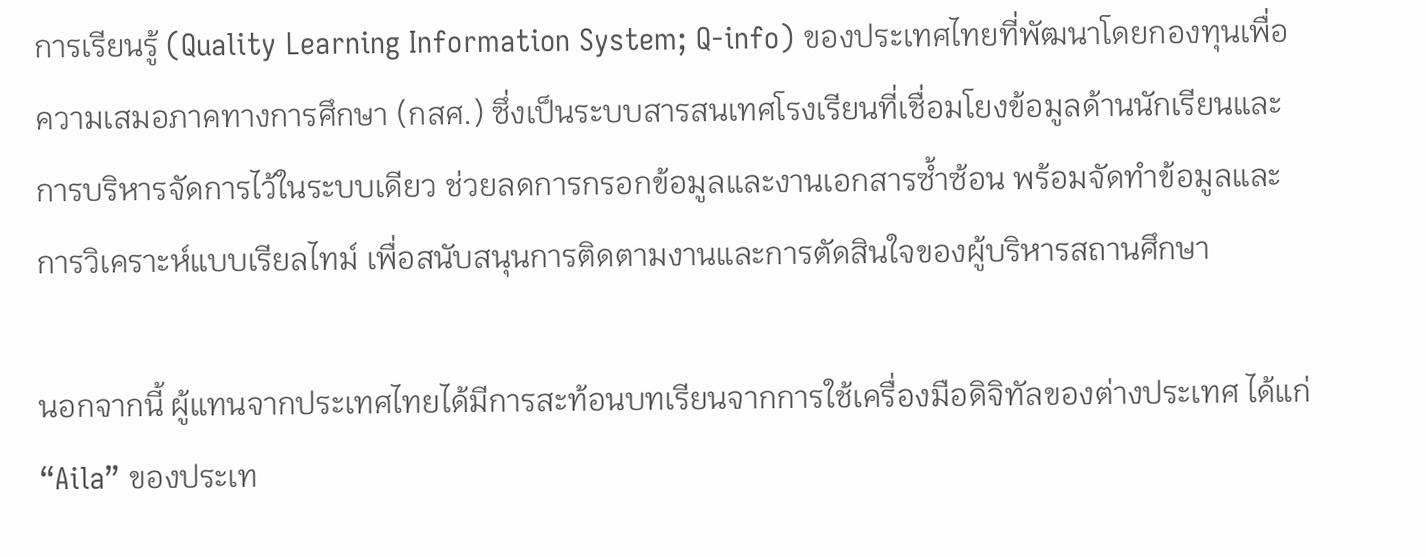การเรียนรู้ (Quality Learning Information System; Q-info) ของประเทศไทยที่พัฒนาโดยกองทุนเพื่อความเสมอภาคทางการศึกษา (กสศ.) ซึ่งเป็นระบบสารสนเทศโรงเรียนที่เชื่อมโยงข้อมูลด้านนักเรียนและการบริหารจัดการไว้ในระบบเดียว ช่วยลดการกรอกข้อมูลและงานเอกสารซ้ำซ้อน พร้อมจัดทำข้อมูลและการวิเคราะห์แบบเรียลไทม์ เพื่อสนับสนุนการติดตามงานและการตัดสินใจของผู้บริหารสถานศึกษา

นอกจากนี้ ผู้แทนจากประเทศไทยได้มีการสะท้อนบทเรียนจากการใช้เครื่องมือดิจิทัลของต่างประเทศ ได้แก่ “Aila” ของประเท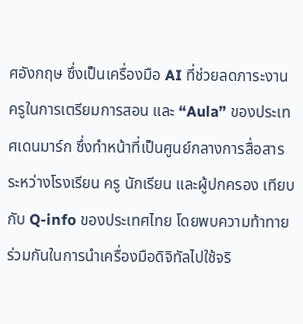ศอังกฤษ ซึ่งเป็นเครื่องมือ AI ที่ช่วยลดภาระงานครูในการเตรียมการสอน และ “Aula” ของประเทศเดนมาร์ก ซึ่งทำหน้าที่เป็นศูนย์กลางการสื่อสารระหว่างโรงเรียน ครู นักเรียน และผู้ปกครอง เทียบกับ Q-info ของประเทศไทย โดยพบความท้าทายร่วมกันในการนำเครื่องมือดิจิทัลไปใช้จริ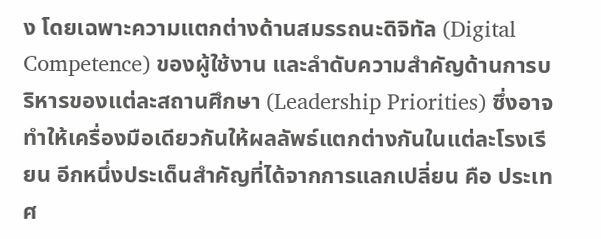ง โดยเฉพาะความแตกต่างด้านสมรรถนะดิจิทัล (Digital Competence) ของผู้ใช้งาน และลำดับความสำคัญด้านการบริหารของแต่ละสถานศึกษา (Leadership Priorities) ซึ่งอาจทำให้เครื่องมือเดียวกันให้ผลลัพธ์แตกต่างกันในแต่ละโรงเรียน อีกหนึ่งประเด็นสำคัญที่ได้จากการแลกเปลี่ยน คือ ประเทศ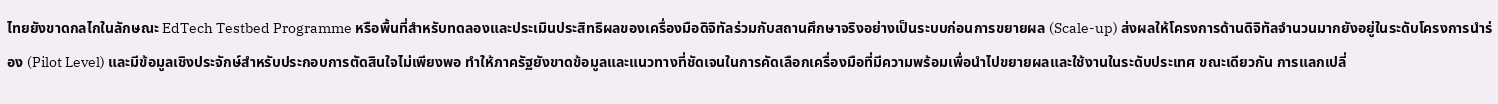ไทยยังขาดกลไกในลักษณะ EdTech Testbed Programme หรือพื้นที่สำหรับทดลองและประเมินประสิทธิผลของเครื่องมือดิจิทัลร่วมกับสถานศึกษาจริงอย่างเป็นระบบก่อนการขยายผล (Scale-up) ส่งผลให้โครงการด้านดิจิทัลจำนวนมากยังอยู่ในระดับโครงการนำร่อง (Pilot Level) และมีข้อมูลเชิงประจักษ์สำหรับประกอบการตัดสินใจไม่เพียงพอ ทำให้ภาครัฐยังขาดข้อมูลและแนวทางที่ชัดเจนในการคัดเลือกเครื่องมือที่มีความพร้อมเพื่อนำไปขยายผลและใช้งานในระดับประเทศ ขณะเดียวกัน การแลกเปลี่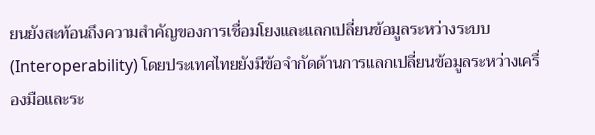ยนยังสะท้อนถึงความสำคัญของการเชื่อมโยงและแลกเปลี่ยนข้อมูลระหว่างระบบ (Interoperability) โดยประเทศไทยยังมีข้อจำกัดด้านการแลกเปลี่ยนข้อมูลระหว่างเครื่องมือและระ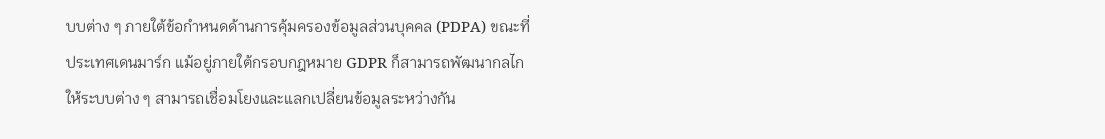บบต่าง ๆ ภายใต้ข้อกำหนดด้านการคุ้มครองข้อมูลส่วนบุคคล (PDPA) ขณะที่ประเทศเดนมาร์ก แม้อยู่ภายใต้กรอบกฎหมาย GDPR ก็สามารถพัฒนากลไกให้ระบบต่าง ๆ สามารถเชื่อมโยงและแลกเปลี่ยนข้อมูลระหว่างกัน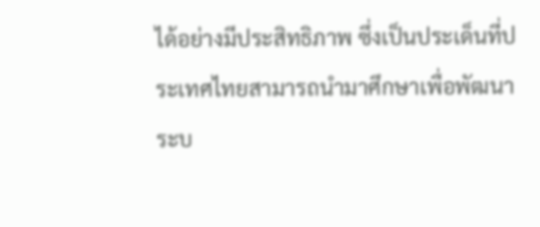ได้อย่างมีประสิทธิภาพ ซึ่งเป็นประเด็นที่ประเทศไทยสามารถนำมาศึกษาเพื่อพัฒนาระบ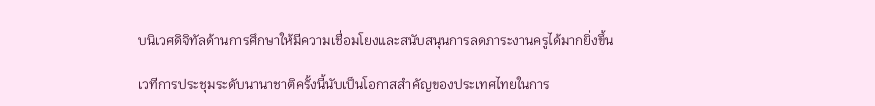บนิเวศดิจิทัลด้านการศึกษาให้มีความเชื่อมโยงและสนับสนุนการลดภาระงานครูได้มากยิ่งขึ้น

เวทีการประชุมระดับนานาชาติครั้งนี้นับเป็นโอกาสสำคัญของประเทศไทยในการ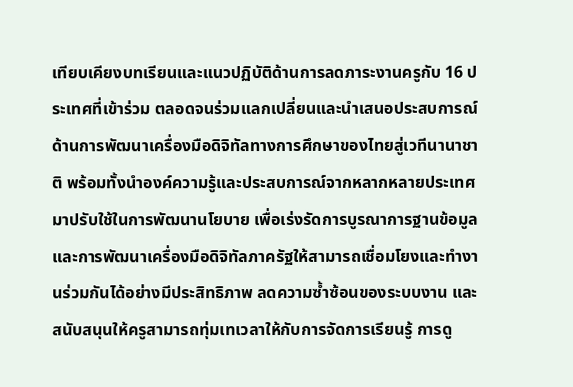เทียบเคียงบทเรียนและแนวปฏิบัติด้านการลดภาระงานครูกับ 16 ประเทศที่เข้าร่วม ตลอดจนร่วมแลกเปลี่ยนและนำเสนอประสบการณ์ด้านการพัฒนาเครื่องมือดิจิทัลทางการศึกษาของไทยสู่เวทีนานาชาติ พร้อมทั้งนำองค์ความรู้และประสบการณ์จากหลากหลายประเทศมาปรับใช้ในการพัฒนานโยบาย เพื่อเร่งรัดการบูรณาการฐานข้อมูลและการพัฒนาเครื่องมือดิจิทัลภาครัฐให้สามารถเชื่อมโยงและทำงานร่วมกันได้อย่างมีประสิทธิภาพ ลดความซ้ำซ้อนของระบบงาน และสนับสนุนให้ครูสามารถทุ่มเทเวลาให้กับการจัดการเรียนรู้ การดู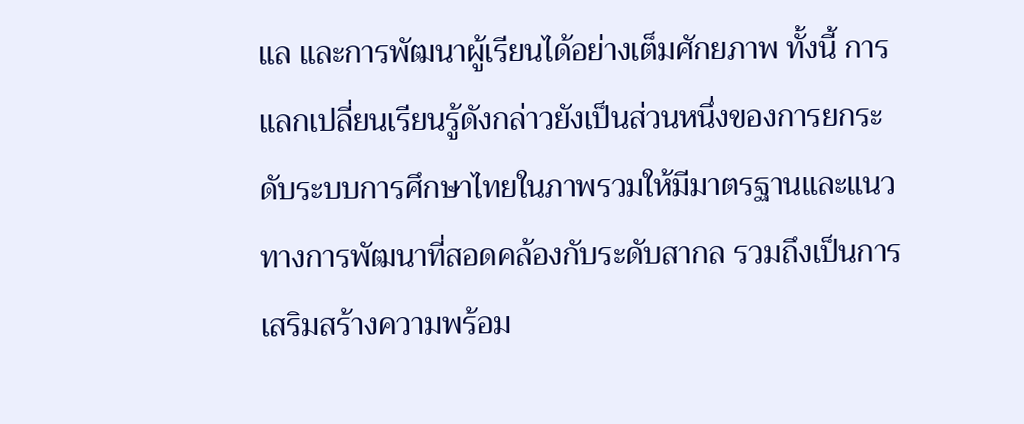แล และการพัฒนาผู้เรียนได้อย่างเต็มศักยภาพ ทั้งนี้ การแลกเปลี่ยนเรียนรู้ดังกล่าวยังเป็นส่วนหนึ่งของการยกระดับระบบการศึกษาไทยในภาพรวมให้มีมาตรฐานและแนวทางการพัฒนาที่สอดคล้องกับระดับสากล รวมถึงเป็นการเสริมสร้างความพร้อม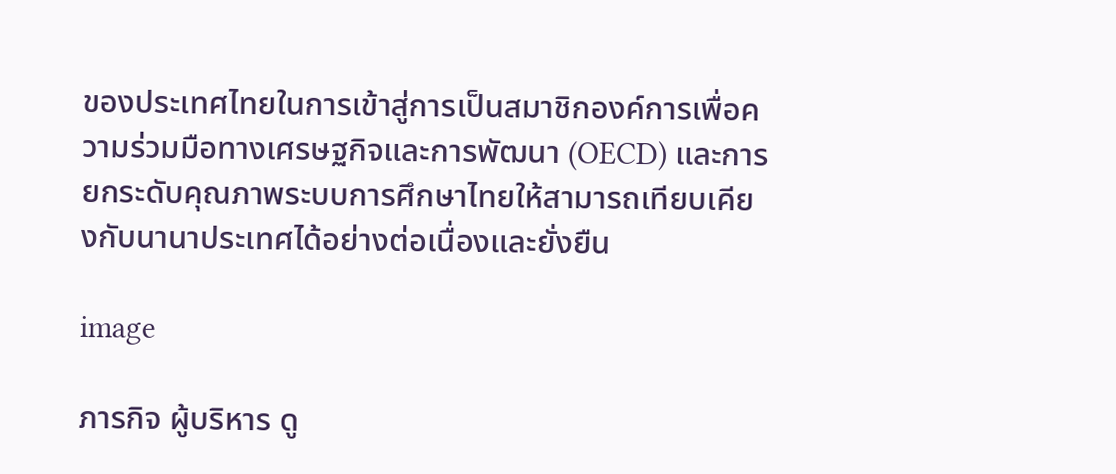ของประเทศไทยในการเข้าสู่การเป็นสมาชิกองค์การเพื่อความร่วมมือทางเศรษฐกิจและการพัฒนา (OECD) และการยกระดับคุณภาพระบบการศึกษาไทยให้สามารถเทียบเคียงกับนานาประเทศได้อย่างต่อเนื่องและยั่งยืน

image

ภารกิจ ผู้บริหาร ดู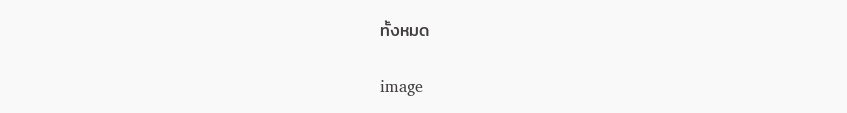ทั้งหมด

image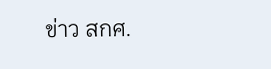ข่าว สกศ.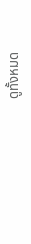ดูทั้งหมด